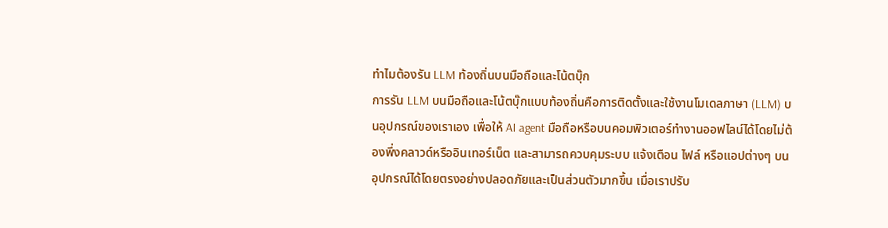ทำไมต้องรัน LLM ท้องถิ่นบนมือถือและโน้ตบุ๊ก
การรัน LLM บนมือถือและโน้ตบุ๊กแบบท้องถิ่นคือการติดตั้งและใช้งานโมเดลภาษา (LLM) บนอุปกรณ์ของเราเอง เพื่อให้ AI agent มือถือหรือบนคอมพิวเตอร์ทำงานออฟไลน์ได้โดยไม่ต้องพึ่งคลาวด์หรืออินเทอร์เน็ต และสามารถควบคุมระบบ แจ้งเตือน ไฟล์ หรือแอปต่างๆ บนอุปกรณ์ได้โดยตรงอย่างปลอดภัยและเป็นส่วนตัวมากขึ้น เมื่อเราปรับ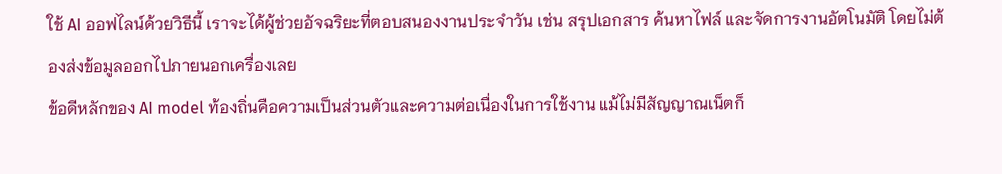ใช้ AI ออฟไลน์ด้วยวิธีนี้ เราจะได้ผู้ช่วยอัจฉริยะที่ตอบสนองงานประจำวัน เช่น สรุปเอกสาร ค้นหาไฟล์ และจัดการงานอัตโนมัติ โดยไม่ต้องส่งข้อมูลออกไปภายนอกเครื่องเลย
ข้อดีหลักของ AI model ท้องถิ่นคือความเป็นส่วนตัวและความต่อเนื่องในการใช้งาน แม้ไม่มีสัญญาณเน็ตก็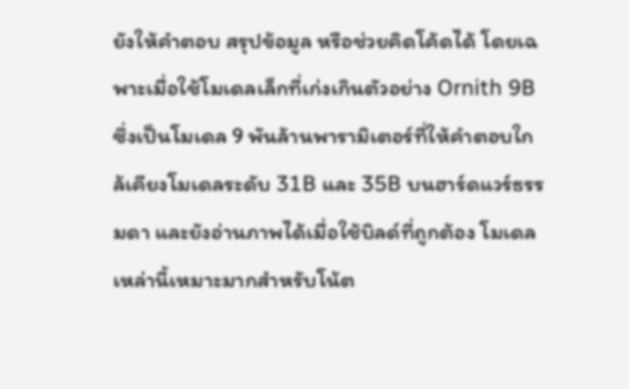ยังให้คำตอบ สรุปข้อมูล หรือช่วยคิดโค้ดได้ โดยเฉพาะเมื่อใช้โมเดลเล็กที่เก่งเกินตัวอย่าง Ornith 9B ซึ่งเป็นโมเดล 9 พันล้านพารามิเตอร์ที่ให้คำตอบใกล้เคียงโมเดลระดับ 31B และ 35B บนฮาร์ดแวร์ธรรมดา และยังอ่านภาพได้เมื่อใช้บิลด์ที่ถูกต้อง โมเดลเหล่านี้เหมาะมากสำหรับโน้ต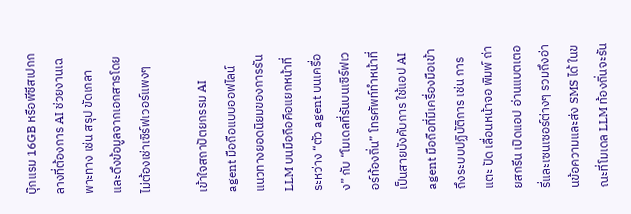บุ๊กแรม 16GB หรือพีซีสเปกกลางที่ต้องการ AI ช่วยงานเฉพาะทาง เช่น สรุป ขัดเกลา และดึงข้อมูลจากเอกสารโดยไม่ต้องเช่าเซิร์ฟเวอร์แพงๆ

เข้าใจสถาปัตยกรรม AI agent มือถือแบบออฟไลน์
แนวทางยอดนิยมของการรัน LLM บนมือถือคือแยกหน้าที่ระหว่าง “ตัว agent บนเครื่อง” กับ “โมเดลที่รันบนเซิร์ฟเวอร์ท้องถิ่น” โทรศัพท์ทำหน้าที่เป็นสายบังคับการ ใช้แอป AI agent มือถือที่มีเครื่องมือเข้าถึงระบบปฏิบัติการ เช่น การแตะ ปัด เลื่อนหน้าจอ พิมพ์ ถ่ายสกรีน เปิดแอป อ่านแบตเตอรี่และเซนเซอร์ต่างๆ รวมถึงอ่านข้อความและส่ง SMS ได้ ในขณะที่โมเดล LLM ท้องถิ่นจะรัน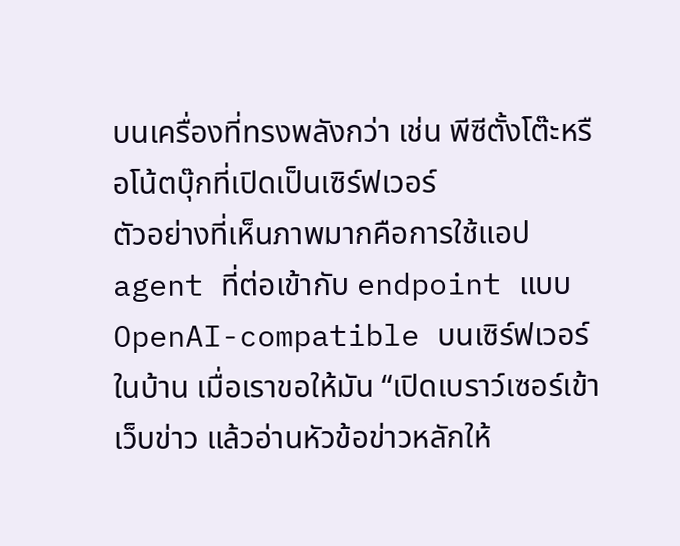บนเครื่องที่ทรงพลังกว่า เช่น พีซีตั้งโต๊ะหรือโน้ตบุ๊กที่เปิดเป็นเซิร์ฟเวอร์
ตัวอย่างที่เห็นภาพมากคือการใช้แอป agent ที่ต่อเข้ากับ endpoint แบบ OpenAI-compatible บนเซิร์ฟเวอร์ในบ้าน เมื่อเราขอให้มัน “เปิดเบราว์เซอร์เข้าเว็บข่าว แล้วอ่านหัวข้อข่าวหลักให้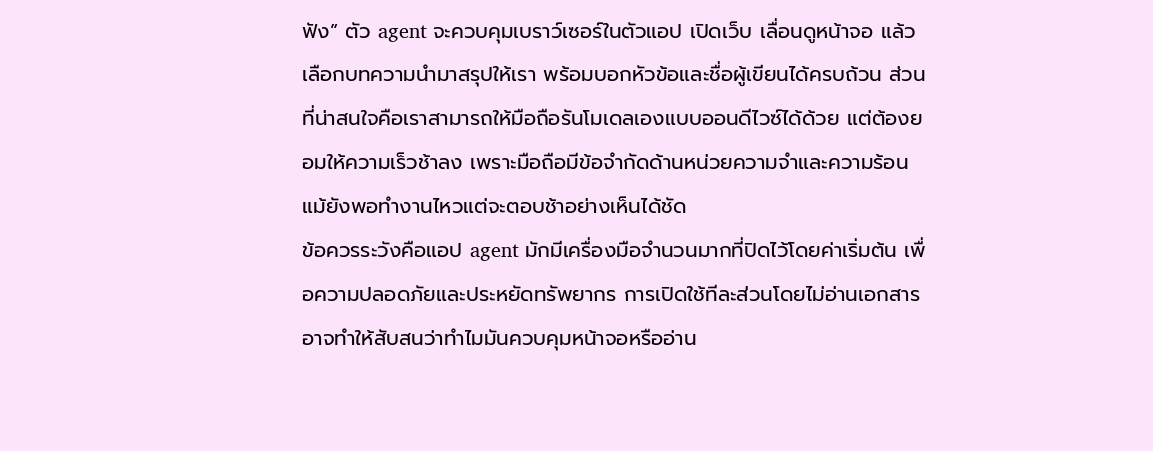ฟัง” ตัว agent จะควบคุมเบราว์เซอร์ในตัวแอป เปิดเว็บ เลื่อนดูหน้าจอ แล้วเลือกบทความนำมาสรุปให้เรา พร้อมบอกหัวข้อและชื่อผู้เขียนได้ครบถ้วน ส่วนที่น่าสนใจคือเราสามารถให้มือถือรันโมเดลเองแบบออนดีไวซ์ได้ด้วย แต่ต้องยอมให้ความเร็วช้าลง เพราะมือถือมีข้อจำกัดด้านหน่วยความจำและความร้อน แม้ยังพอทำงานไหวแต่จะตอบช้าอย่างเห็นได้ชัด
ข้อควรระวังคือแอป agent มักมีเครื่องมือจำนวนมากที่ปิดไว้โดยค่าเริ่มต้น เพื่อความปลอดภัยและประหยัดทรัพยากร การเปิดใช้ทีละส่วนโดยไม่อ่านเอกสารอาจทำให้สับสนว่าทำไมมันควบคุมหน้าจอหรืออ่าน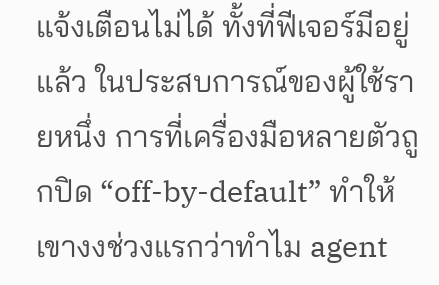แจ้งเตือนไม่ได้ ทั้งที่ฟีเจอร์มีอยู่แล้ว ในประสบการณ์ของผู้ใช้รายหนึ่ง การที่เครื่องมือหลายตัวถูกปิด “off-by-default” ทำให้เขางงช่วงแรกว่าทำไม agent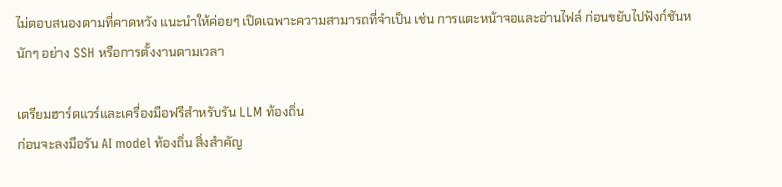ไม่ตอบสนองตามที่คาดหวัง แนะนำให้ค่อยๆ เปิดเฉพาะความสามารถที่จำเป็น เช่น การแตะหน้าจอและอ่านไฟล์ ก่อนขยับไปฟังก์ชันหนักๆ อย่าง SSH หรือการตั้งงานตามเวลา

เตรียมฮาร์ดแวร์และเครื่องมือฟรีสำหรับรัน LLM ท้องถิ่น
ก่อนจะลงมือรัน AI model ท้องถิ่น สิ่งสำคัญ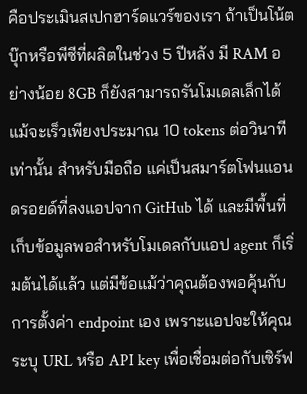คือประเมินสเปกฮาร์ดแวร์ของเรา ถ้าเป็นโน้ตบุ๊กหรือพีซีที่ผลิตในช่วง 5 ปีหลัง มี RAM อย่างน้อย 8GB ก็ยังสามารถรันโมเดลเล็กได้ แม้จะเร็วเพียงประมาณ 10 tokens ต่อวินาทีเท่านั้น สำหรับมือถือ แค่เป็นสมาร์ตโฟนแอนดรอยด์ที่ลงแอปจาก GitHub ได้ และมีพื้นที่เก็บข้อมูลพอสำหรับโมเดลกับแอป agent ก็เริ่มต้นได้แล้ว แต่มีข้อแม้ว่าคุณต้องพอคุ้นกับการตั้งค่า endpoint เอง เพราะแอปจะให้คุณระบุ URL หรือ API key เพื่อเชื่อมต่อกับเซิร์ฟ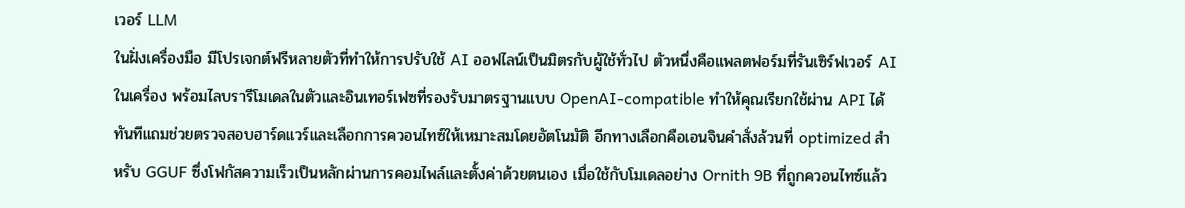เวอร์ LLM
ในฝั่งเครื่องมือ มีโปรเจกต์ฟรีหลายตัวที่ทำให้การปรับใช้ AI ออฟไลน์เป็นมิตรกับผู้ใช้ทั่วไป ตัวหนึ่งคือแพลตฟอร์มที่รันเซิร์ฟเวอร์ AI ในเครื่อง พร้อมไลบรารีโมเดลในตัวและอินเทอร์เฟซที่รองรับมาตรฐานแบบ OpenAI-compatible ทำให้คุณเรียกใช้ผ่าน API ได้ทันทีแถมช่วยตรวจสอบฮาร์ดแวร์และเลือกการควอนไทซ์ให้เหมาะสมโดยอัตโนมัติ อีกทางเลือกคือเอนจินคำสั่งล้วนที่ optimized สำหรับ GGUF ซึ่งโฟกัสความเร็วเป็นหลักผ่านการคอมไพล์และตั้งค่าด้วยตนเอง เมื่อใช้กับโมเดลอย่าง Ornith 9B ที่ถูกควอนไทซ์แล้ว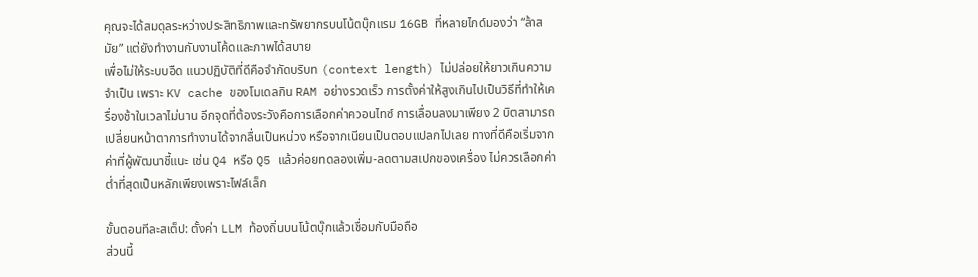คุณจะได้สมดุลระหว่างประสิทธิภาพและทรัพยากรบนโน้ตบุ๊กแรม 16GB ที่หลายไกด์มองว่า “ล้าสมัย” แต่ยังทำงานกับงานโค้ดและภาพได้สบาย
เพื่อไม่ให้ระบบอืด แนวปฏิบัติที่ดีคือจำกัดบริบท (context length) ไม่ปล่อยให้ยาวเกินความจำเป็น เพราะ KV cache ของโมเดลกิน RAM อย่างรวดเร็ว การตั้งค่าให้สูงเกินไปเป็นวิธีที่ทำให้เครื่องช้าในเวลาไม่นาน อีกจุดที่ต้องระวังคือการเลือกค่าควอนไทซ์ การเลื่อนลงมาเพียง 2 บิตสามารถเปลี่ยนหน้าตาการทำงานได้จากลื่นเป็นหน่วง หรือจากเนียนเป็นตอบแปลกไปเลย ทางที่ดีคือเริ่มจากค่าที่ผู้พัฒนาชี้แนะ เช่น Q4 หรือ Q5 แล้วค่อยทดลองเพิ่ม-ลดตามสเปกของเครื่อง ไม่ควรเลือกค่าต่ำที่สุดเป็นหลักเพียงเพราะไฟล์เล็ก

ขั้นตอนทีละสเต็ป: ตั้งค่า LLM ท้องถิ่นบนโน้ตบุ๊กแล้วเชื่อมกับมือถือ
ส่วนนี้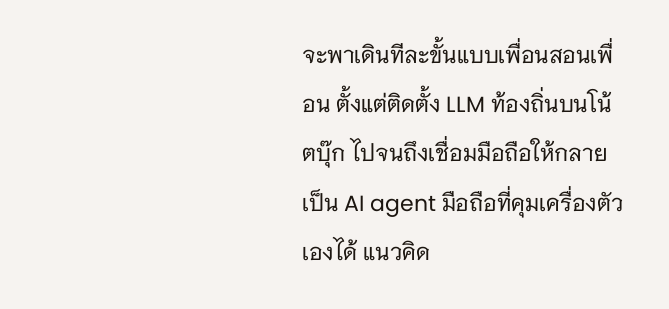จะพาเดินทีละขั้นแบบเพื่อนสอนเพื่อน ตั้งแต่ติดตั้ง LLM ท้องถิ่นบนโน้ตบุ๊ก ไปจนถึงเชื่อมมือถือให้กลายเป็น AI agent มือถือที่คุมเครื่องตัวเองได้ แนวคิด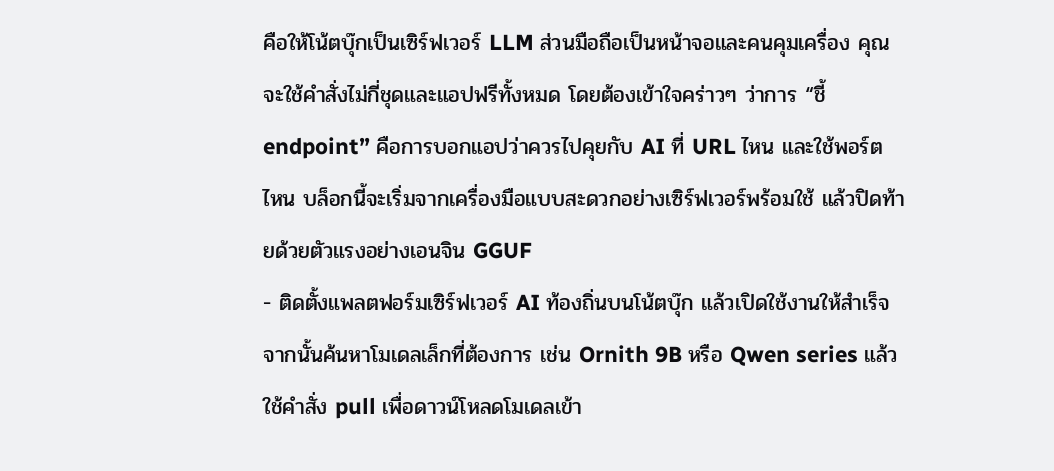คือให้โน้ตบุ๊กเป็นเซิร์ฟเวอร์ LLM ส่วนมือถือเป็นหน้าจอและคนคุมเครื่อง คุณจะใช้คำสั่งไม่กี่ชุดและแอปฟรีทั้งหมด โดยต้องเข้าใจคร่าวๆ ว่าการ “ชี้ endpoint” คือการบอกแอปว่าควรไปคุยกับ AI ที่ URL ไหน และใช้พอร์ตไหน บล็อกนี้จะเริ่มจากเครื่องมือแบบสะดวกอย่างเซิร์ฟเวอร์พร้อมใช้ แล้วปิดท้ายด้วยตัวแรงอย่างเอนจิน GGUF
- ติดตั้งแพลตฟอร์มเซิร์ฟเวอร์ AI ท้องถิ่นบนโน้ตบุ๊ก แล้วเปิดใช้งานให้สำเร็จ จากนั้นค้นหาโมเดลเล็กที่ต้องการ เช่น Ornith 9B หรือ Qwen series แล้วใช้คำสั่ง pull เพื่อดาวน์โหลดโมเดลเข้า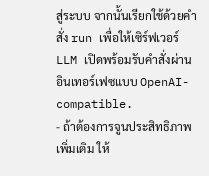สู่ระบบ จากนั้นเรียกใช้ด้วยคำสั่ง run เพื่อให้เซิร์ฟเวอร์ LLM เปิดพร้อมรับคำสั่งผ่านอินเทอร์เฟซแบบ OpenAI-compatible.
- ถ้าต้องการจูนประสิทธิภาพเพิ่มเติม ให้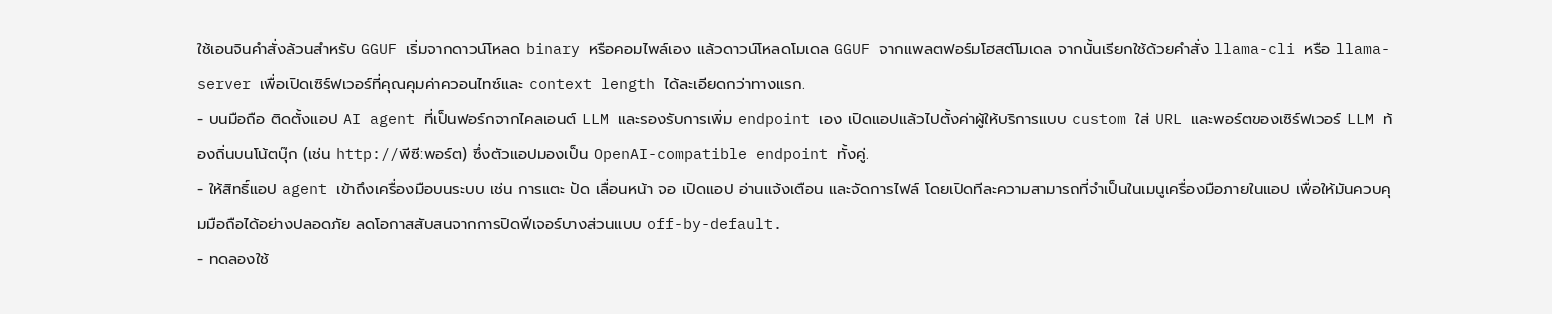ใช้เอนจินคำสั่งล้วนสำหรับ GGUF เริ่มจากดาวน์โหลด binary หรือคอมไพล์เอง แล้วดาวน์โหลดโมเดล GGUF จากแพลตฟอร์มโฮสต์โมเดล จากนั้นเรียกใช้ด้วยคำสั่ง llama-cli หรือ llama-server เพื่อเปิดเซิร์ฟเวอร์ที่คุณคุมค่าควอนไทซ์และ context length ได้ละเอียดกว่าทางแรก.
- บนมือถือ ติดตั้งแอป AI agent ที่เป็นฟอร์กจากไคลเอนต์ LLM และรองรับการเพิ่ม endpoint เอง เปิดแอปแล้วไปตั้งค่าผู้ให้บริการแบบ custom ใส่ URL และพอร์ตของเซิร์ฟเวอร์ LLM ท้องถิ่นบนโน้ตบุ๊ก (เช่น http://พีซี:พอร์ต) ซึ่งตัวแอปมองเป็น OpenAI-compatible endpoint ทั้งคู่.
- ให้สิทธิ์แอป agent เข้าถึงเครื่องมือบนระบบ เช่น การแตะ ปัด เลื่อนหน้า จอ เปิดแอป อ่านแจ้งเตือน และจัดการไฟล์ โดยเปิดทีละความสามารถที่จำเป็นในเมนูเครื่องมือภายในแอป เพื่อให้มันควบคุมมือถือได้อย่างปลอดภัย ลดโอกาสสับสนจากการปิดฟีเจอร์บางส่วนแบบ off-by-default.
- ทดลองใช้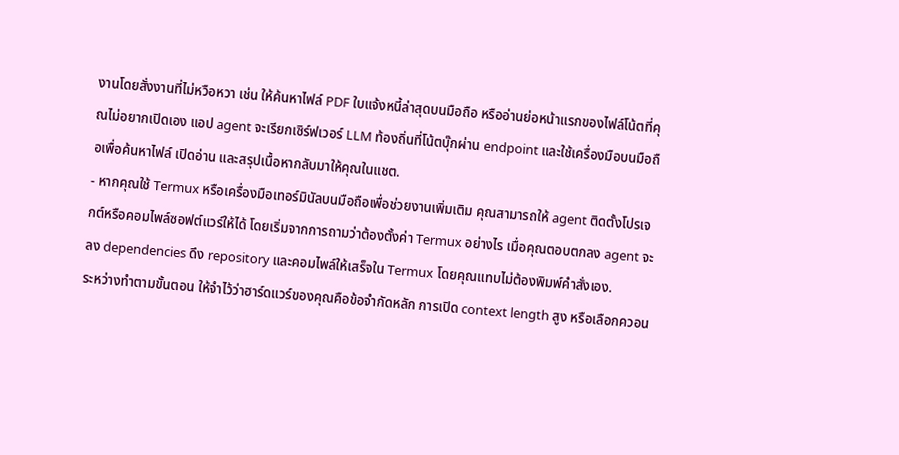งานโดยสั่งงานที่ไม่หวือหวา เช่น ให้ค้นหาไฟล์ PDF ใบแจ้งหนี้ล่าสุดบนมือถือ หรืออ่านย่อหน้าแรกของไฟล์โน้ตที่คุณไม่อยากเปิดเอง แอป agent จะเรียกเซิร์ฟเวอร์ LLM ท้องถิ่นที่โน้ตบุ๊กผ่าน endpoint และใช้เครื่องมือบนมือถือเพื่อค้นหาไฟล์ เปิดอ่าน และสรุปเนื้อหากลับมาให้คุณในแชต.
- หากคุณใช้ Termux หรือเครื่องมือเทอร์มินัลบนมือถือเพื่อช่วยงานเพิ่มเติม คุณสามารถให้ agent ติดตั้งโปรเจกต์หรือคอมไพล์ซอฟต์แวร์ให้ได้ โดยเริ่มจากการถามว่าต้องตั้งค่า Termux อย่างไร เมื่อคุณตอบตกลง agent จะลง dependencies ดึง repository และคอมไพล์ให้เสร็จใน Termux โดยคุณแทบไม่ต้องพิมพ์คำสั่งเอง.
ระหว่างทำตามขั้นตอน ให้จำไว้ว่าฮาร์ดแวร์ของคุณคือข้อจำกัดหลัก การเปิด context length สูง หรือเลือกควอน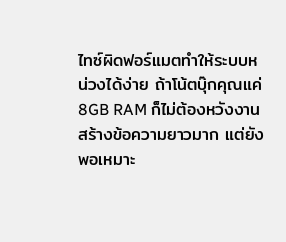ไทซ์ผิดฟอร์แมตทำให้ระบบหน่วงได้ง่าย ถ้าโน้ตบุ๊กคุณแค่ 8GB RAM ก็ไม่ต้องหวังงานสร้างข้อความยาวมาก แต่ยังพอเหมาะ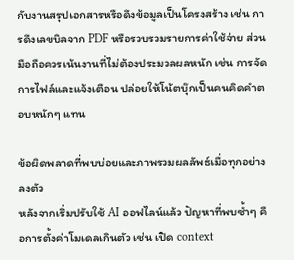กับงานสรุปเอกสารหรือดึงข้อมูลเป็นโครงสร้าง เช่น การดึงเลขบิลจาก PDF หรือรวบรวมรายการค่าใช้จ่าย ส่วนมือถือควรเน้นงานที่ไม่ต้องประมวลผลหนัก เช่น การจัดการไฟล์และแจ้งเตือน ปล่อยให้โน้ตบุ๊กเป็นคนคิดคำตอบหนักๆ แทน

ข้อผิดพลาดที่พบบ่อยและภาพรวมผลลัพธ์เมื่อทุกอย่างลงตัว
หลังจากเริ่มปรับใช้ AI ออฟไลน์แล้ว ปัญหาที่พบซ้ำๆ คือการตั้งค่าโมเดลเกินตัว เช่น เปิด context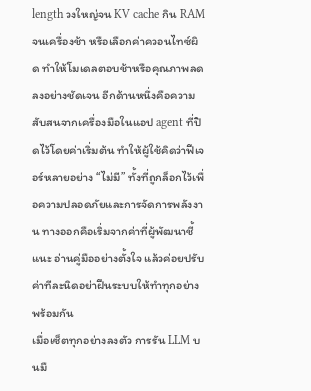length วงใหญ่จน KV cache กิน RAM จนเครื่องช้า หรือเลือกค่าควอนไทซ์ผิด ทำให้โมเดลตอบช้าหรือคุณภาพลดลงอย่างชัดเจน อีกด้านหนึ่งคือความสับสนจากเครื่องมือในแอป agent ที่ปิดไว้โดยค่าเริ่มต้น ทำให้ผู้ใช้คิดว่าฟีเจอร์หลายอย่าง “ไม่มี” ทั้งที่ถูกล็อกไว้เพื่อความปลอดภัยและการจัดการพลังงาน ทางออกคือเริ่มจากค่าที่ผู้พัฒนาชี้แนะ อ่านคู่มืออย่างตั้งใจ แล้วค่อยปรับค่าทีละนิดอย่าฝืนระบบให้ทำทุกอย่างพร้อมกัน
เมื่อเซ็ตทุกอย่างลงตัว การรัน LLM บนมื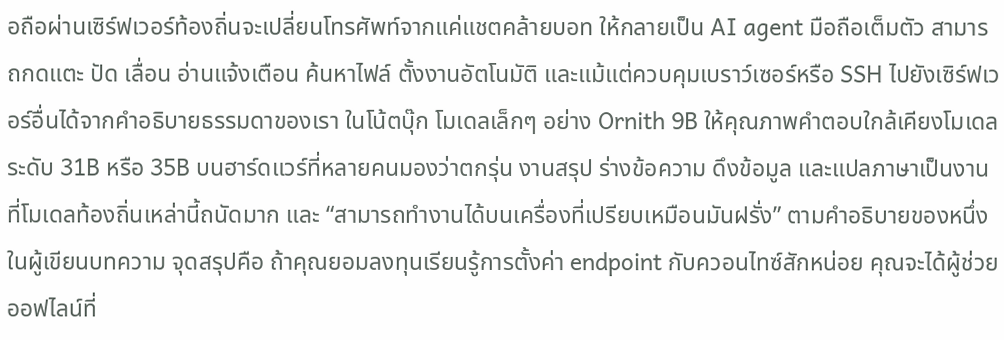อถือผ่านเซิร์ฟเวอร์ท้องถิ่นจะเปลี่ยนโทรศัพท์จากแค่แชตคล้ายบอท ให้กลายเป็น AI agent มือถือเต็มตัว สามารถกดแตะ ปัด เลื่อน อ่านแจ้งเตือน ค้นหาไฟล์ ตั้งงานอัตโนมัติ และแม้แต่ควบคุมเบราว์เซอร์หรือ SSH ไปยังเซิร์ฟเวอร์อื่นได้จากคำอธิบายธรรมดาของเรา ในโน้ตบุ๊ก โมเดลเล็กๆ อย่าง Ornith 9B ให้คุณภาพคำตอบใกล้เคียงโมเดลระดับ 31B หรือ 35B บนฮาร์ดแวร์ที่หลายคนมองว่าตกรุ่น งานสรุป ร่างข้อความ ดึงข้อมูล และแปลภาษาเป็นงานที่โมเดลท้องถิ่นเหล่านี้ถนัดมาก และ “สามารถทำงานได้บนเครื่องที่เปรียบเหมือนมันฝรั่ง” ตามคำอธิบายของหนึ่งในผู้เขียนบทความ จุดสรุปคือ ถ้าคุณยอมลงทุนเรียนรู้การตั้งค่า endpoint กับควอนไทซ์สักหน่อย คุณจะได้ผู้ช่วยออฟไลน์ที่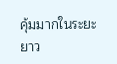คุ้มมากในระยะยาว